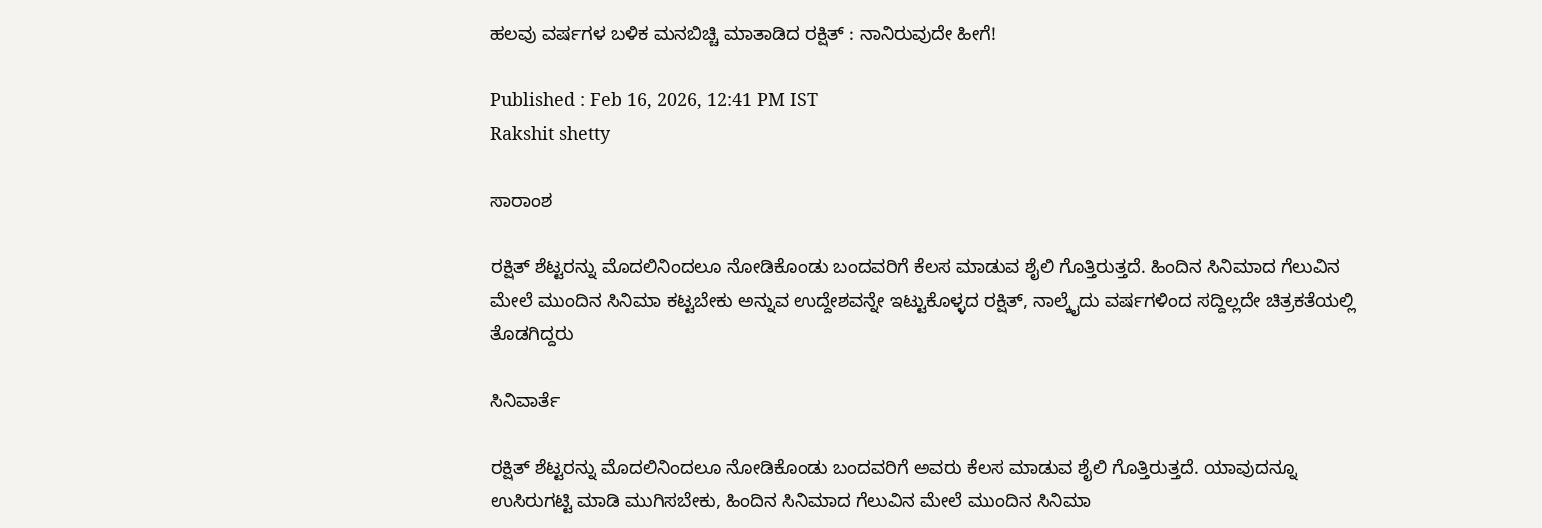ಹಲವು ವರ್ಷಗಳ ಬಳಿಕ ಮನಬಿಚ್ಚಿ ಮಾತಾಡಿದ ರಕ್ಷಿತ್ : ನಾನಿರುವುದೇ ಹೀಗೆ!

Published : Feb 16, 2026, 12:41 PM IST
Rakshit shetty

ಸಾರಾಂಶ

ರಕ್ಷಿತ್ ಶೆಟ್ಟರನ್ನು ಮೊದಲಿನಿಂದಲೂ ನೋಡಿಕೊಂಡು ಬಂದವರಿಗೆ ಕೆಲಸ ಮಾಡುವ ಶೈಲಿ ಗೊತ್ತಿರುತ್ತದೆ. ಹಿಂದಿನ ಸಿನಿಮಾದ ಗೆಲುವಿನ ಮೇಲೆ ಮುಂದಿನ ಸಿನಿಮಾ ಕಟ್ಟಬೇಕು ಅನ್ನುವ ಉದ್ದೇಶವನ್ನೇ ಇಟ್ಟುಕೊಳ್ಳದ ರಕ್ಷಿತ್, ನಾಲ್ಕೈದು ವರ್ಷಗಳಿಂದ ಸದ್ದಿಲ್ಲದೇ ಚಿತ್ರಕತೆಯಲ್ಲಿ ತೊಡಗಿದ್ದರು

ಸಿನಿವಾರ್ತೆ

ರಕ್ಷಿತ್ ಶೆಟ್ಟರನ್ನು ಮೊದಲಿನಿಂದಲೂ ನೋಡಿಕೊಂಡು ಬಂದವರಿಗೆ ಅವರು ಕೆಲಸ ಮಾಡುವ ಶೈಲಿ ಗೊತ್ತಿರುತ್ತದೆ. ಯಾವುದನ್ನೂ ಉಸಿರುಗಟ್ಟಿ ಮಾಡಿ ಮುಗಿಸಬೇಕು, ಹಿಂದಿನ ಸಿನಿಮಾದ ಗೆಲುವಿನ ಮೇಲೆ ಮುಂದಿನ ಸಿನಿಮಾ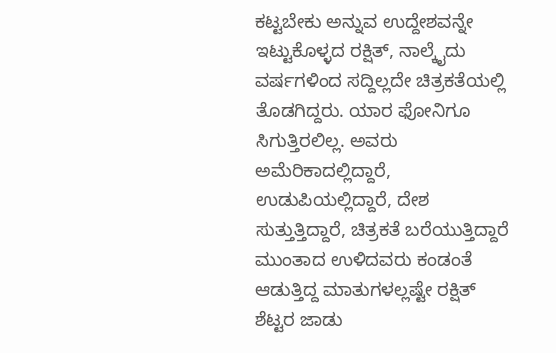ಕಟ್ಟಬೇಕು ಅನ್ನುವ ಉದ್ದೇಶವನ್ನೇ ಇಟ್ಟುಕೊಳ್ಳದ ರಕ್ಷಿತ್, ನಾಲ್ಕೈದು ವರ್ಷಗಳಿಂದ ಸದ್ದಿಲ್ಲದೇ ಚಿತ್ರಕತೆಯಲ್ಲಿ ತೊಡಗಿದ್ದರು. ಯಾರ ಫೋನಿಗೂ ಸಿಗುತ್ತಿರಲಿಲ್ಲ. ಅವರು ಅಮೆರಿಕಾದಲ್ಲಿದ್ದಾರೆ, ಉಡುಪಿಯಲ್ಲಿದ್ದಾರೆ, ದೇಶ ಸುತ್ತುತ್ತಿದ್ದಾರೆ, ಚಿತ್ರಕತೆ ಬರೆಯುತ್ತಿದ್ದಾರೆ ಮುಂತಾದ ಉಳಿದವರು ಕಂಡಂತೆ ಆಡುತ್ತಿದ್ದ ಮಾತುಗಳಲ್ಲಷ್ಟೇ ರಕ್ಷಿತ್ ಶೆಟ್ಟರ ಜಾಡು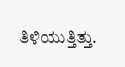ತಿಳಿಯುತ್ತಿತ್ತು.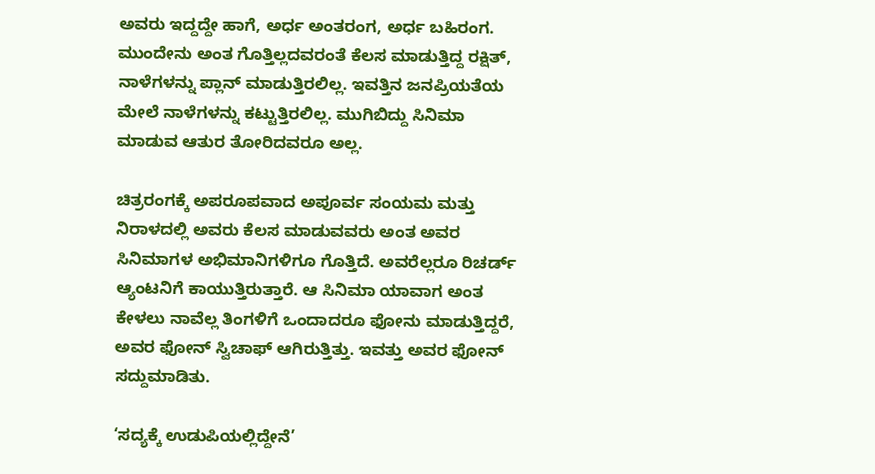ಅವರು ಇದ್ದದ್ದೇ ಹಾಗೆ, ಅರ್ಧ ಅಂತರಂಗ, ಅರ್ಧ ಬಹಿರಂಗ. ಮುಂದೇನು ಅಂತ ಗೊತ್ತಿಲ್ಲದವರಂತೆ ಕೆಲಸ ಮಾಡುತ್ತಿದ್ದ ರಕ್ಷಿತ್, ನಾಳೆಗಳನ್ನು ಪ್ಲಾನ್ ಮಾಡುತ್ತಿರಲಿಲ್ಲ. ಇವತ್ತಿನ ಜನಪ್ರಿಯತೆಯ ಮೇಲೆ ನಾಳೆಗಳನ್ನು ಕಟ್ಟುತ್ತಿರಲಿಲ್ಲ. ಮುಗಿಬಿದ್ದು ಸಿನಿಮಾ ಮಾಡುವ ಆತುರ ತೋರಿದವರೂ ಅಲ್ಲ.

ಚಿತ್ರರಂಗಕ್ಕೆ ಅಪರೂಪವಾದ ಅಪೂರ್ವ ಸಂಯಮ ಮತ್ತು ನಿರಾಳ‍ದಲ್ಲಿ ಅವರು ಕೆಲಸ ಮಾಡುವವರು ಅಂತ ಅವರ ಸಿನಿಮಾಗಳ ಅಭಿಮಾನಿಗಳಿಗೂ ಗೊತ್ತಿದೆ. ಅವರೆಲ್ಲರೂ ರಿಚರ್ಡ್ ಆ್ಯಂಟನಿಗೆ ಕಾಯುತ್ತಿರುತ್ತಾರೆ. ಆ ಸಿನಿಮಾ ಯಾವಾಗ ಅಂತ ಕೇಳಲು ನಾವೆಲ್ಲ ತಿಂಗಳಿಗೆ ಒಂದಾದರೂ ಫೋನು ಮಾಡುತ್ತಿದ್ದರೆ, ಅವರ ಫೋನ್ ಸ್ವಿಚಾಫ್ ಆಗಿರುತ್ತಿತ್ತು. ಇವತ್ತು ಅವರ ಫೋನ್ ಸದ್ದುಮಾಡಿತು.

‘ಸದ್ಯಕ್ಕೆ ಉಡುಪಿಯಲ್ಲಿದ್ದೇನೆ’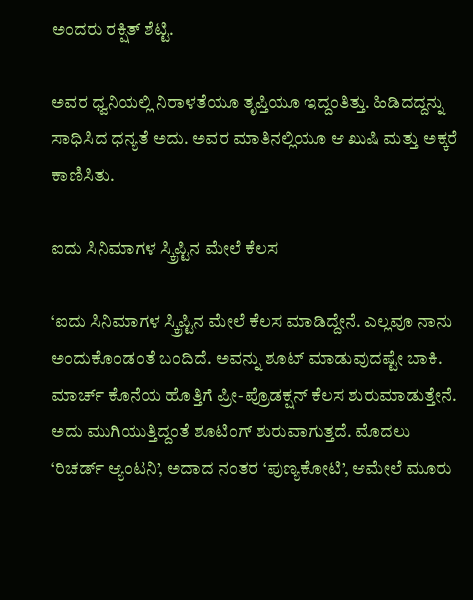ಅಂದರು ರಕ್ಷಿತ್ ಶೆಟ್ಟಿ.

ಅವರ ಧ್ವನಿಯಲ್ಲಿ ನಿರಾಳತೆಯೂ ತೃಪ್ತಿಯೂ ಇದ್ದಂತಿತ್ತು. ಹಿಡಿದದ್ದನ್ನು ಸಾಧಿಸಿದ ಧನ್ಯತೆ ಅದು. ಅವರ ಮಾತಿನಲ್ಲಿಯೂ ಆ ಖುಷಿ ಮತ್ತು ಅಕ್ಕರೆ ಕಾಣಿಸಿತು.

ಐದು ಸಿನಿಮಾಗಳ ಸ್ಕ್ರಿಪ್ಟಿನ ಮೇಲೆ ಕೆಲಸ

‘ಐದು ಸಿನಿಮಾಗಳ ಸ್ಕ್ರಿಪ್ಟಿನ ಮೇಲೆ ಕೆಲಸ ಮಾಡಿದ್ದೇನೆ. ಎಲ್ಲವೂ ನಾನು ಅಂದುಕೊಂಡಂತೆ ಬಂದಿದೆ. ಅವನ್ನು ಶೂಟ್ ಮಾಡುವುದಷ್ಟೇ ಬಾಕಿ. ಮಾರ್ಚ್ ಕೊನೆಯ ಹೊತ್ತಿಗೆ ಪ್ರೀ-ಪ್ರೊಡಕ್ಷನ್ ಕೆಲಸ ಶುರುಮಾಡುತ್ತೇನೆ. ಅದು ಮುಗಿಯುತ್ತಿದ್ದಂತೆ ಶೂಟಿಂಗ್ ಶುರುವಾಗುತ್ತದೆ. ಮೊದಲು ‘ರಿಚರ್ಡ್ ಆ್ಯಂಟನಿ’, ಅದಾದ ನಂತರ ‘ಪುಣ್ಯಕೋಟಿ’, ಆಮೇಲೆ ಮೂರು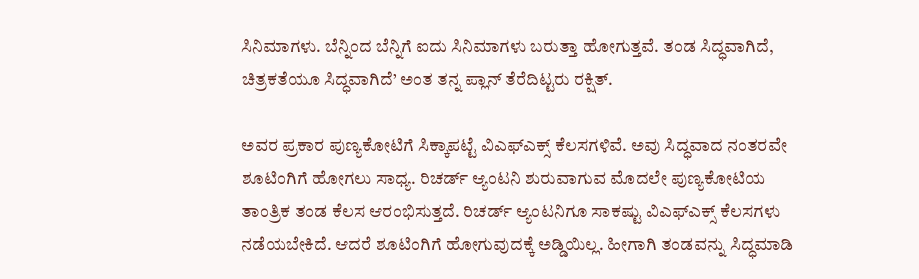ಸಿನಿಮಾಗಳು. ಬೆನ್ನಿಂದ ಬೆನ್ನಿಗೆ ಐದು ಸಿನಿಮಾಗಳು ಬರುತ್ತಾ ಹೋಗುತ್ತವೆ. ತಂಡ ಸಿದ್ಧವಾಗಿದೆ, ಚಿತ್ರಕತೆಯೂ ಸಿದ್ಧವಾಗಿದೆ’ ಅಂತ ತನ್ನ ಪ್ಲಾನ್ ತೆರೆದಿಟ್ಟರು ರಕ್ಷಿತ್.

ಅವರ ಪ್ರಕಾರ ಪುಣ್ಯಕೋಟಿಗೆ ಸಿಕ್ಕಾಪಟ್ಟೆ ವಿಎಫ್ಎಕ್ಸ್ ಕೆಲಸಗಳಿವೆ. ಅವು ಸಿದ್ಧವಾದ ನಂತರವೇ ಶೂಟಿಂಗಿಗೆ ಹೋಗಲು ಸಾಧ್ಯ. ರಿಚರ್ಡ್ ಆ್ಯಂಟನಿ ಶುರುವಾಗುವ ಮೊದಲೇ ಪುಣ್ಯಕೋಟಿಯ ತಾಂತ್ರಿಕ ತಂಡ ಕೆಲಸ ಆರಂಭಿಸುತ್ತದೆ. ರಿಚರ್ಡ್ ಆ್ಯಂಟನಿಗೂ ಸಾಕಷ್ಟು ವಿಎಫ್ಎಕ್ಸ್ ಕೆಲಸಗಳು ನಡೆಯಬೇಕಿದೆ. ಆದರೆ ಶೂಟಿಂಗಿಗೆ ಹೋಗುವುದಕ್ಕೆ ಅಡ್ಡಿಯಿಲ್ಲ. ಹೀಗಾಗಿ ತಂಡವನ್ನು ಸಿದ್ಧಮಾಡಿ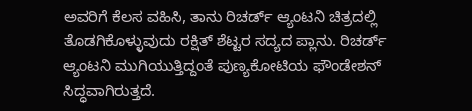ಅವರಿಗೆ ಕೆಲಸ ವಹಿಸಿ, ತಾನು ರಿಚರ್ಡ್ ಆ್ಯಂಟನಿ ಚಿತ್ರದಲ್ಲಿ ತೊಡಗಿಕೊಳ್ಳುವುದು ರಕ್ಷಿತ್ ಶೆಟ್ಟರ ಸದ್ಯದ ಪ್ಲಾನು. ರಿಚರ್ಡ್ ಆ್ಯಂಟನಿ ಮುಗಿಯುತ್ತಿದ್ದಂತೆ ಪುಣ್ಯಕೋಟಿಯ ಫೌಂಡೇಶನ್ ಸಿದ್ಧವಾಗಿರುತ್ತದೆ.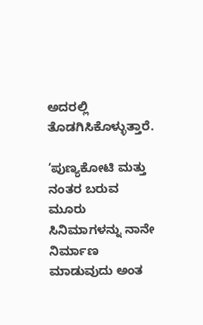ಅದರಲ್ಲಿ ತೊಡಗಿಸಿಕೊಳ್ಳುತ್ತಾರೆ.

‘ಪುಣ್ಯಕೋಟಿ ಮತ್ತು ನಂತರ ಬರುವ ಮೂರು ಸಿನಿಮಾಗಳನ್ನು ನಾನೇ ನಿರ್ಮಾಣ ಮಾಡುವುದು ಅಂತ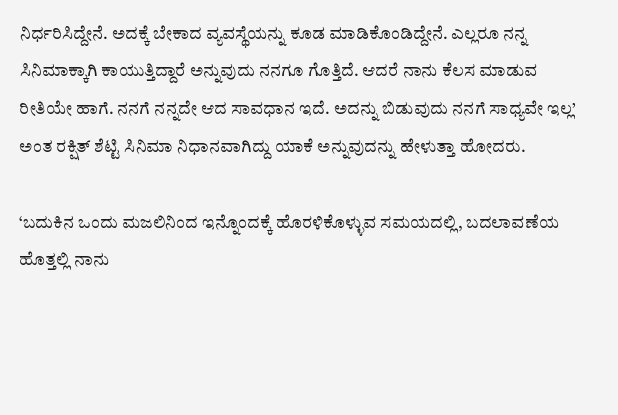ನಿರ್ಧರಿಸಿದ್ದೇನೆ. ಅದಕ್ಕೆ ಬೇಕಾದ ವ್ಯವಸ್ಥೆಯನ್ನು ಕೂಡ ಮಾಡಿಕೊಂಡಿದ್ದೇನೆ. ಎಲ್ಲರೂ ನನ್ನ ಸಿನಿಮಾಕ್ಕಾಗಿ ಕಾಯುತ್ತಿದ್ದಾರೆ ಅನ್ನುವುದು ನನಗೂ ಗೊತ್ತಿದೆ. ಆದರೆ ನಾನು ಕೆಲಸ ಮಾಡುವ ರೀತಿಯೇ ಹಾಗೆ. ನನಗೆ ನನ್ನದೇ ಆದ ಸಾವಧಾನ ಇದೆ. ಅದನ್ನು ಬಿಡುವುದು ನನಗೆ ಸಾಧ್ಯವೇ ಇಲ್ಲ’ ಅಂತ ರಕ್ಷಿತ್ ಶೆಟ್ಟಿ ಸಿನಿಮಾ ನಿಧಾನವಾಗಿದ್ದು ಯಾಕೆ ಅನ್ನುವುದನ್ನು ಹೇಳುತ್ತಾ ಹೋದರು.

‘ಬದುಕಿನ ಒಂದು ಮಜಲಿನಿಂದ ಇನ್ನೊಂದಕ್ಕೆ ಹೊರಳಿಕೊಳ್ಳುವ ಸಮಯದಲ್ಲಿ, ಬದಲಾವಣೆಯ ಹೊತ್ತಲ್ಲಿ ನಾನು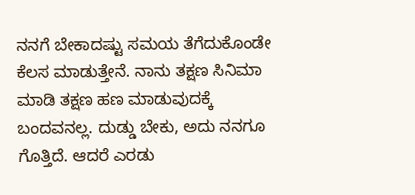ನನಗೆ ಬೇಕಾದಷ್ಟು ಸಮಯ ತೆಗೆದುಕೊಂಡೇ ಕೆಲಸ ಮಾಡುತ್ತೇನೆ. ನಾನು ತಕ್ಷಣ ಸಿನಿಮಾ ಮಾಡಿ ತಕ್ಷಣ ಹಣ ಮಾಡುವುದಕ್ಕೆ ಬಂದವನಲ್ಲ. ದುಡ್ಡು ಬೇಕು, ಅದು ನನಗೂ ಗೊತ್ತಿದೆ. ಆದರೆ ಎರಡು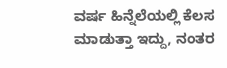ವರ್ಷ ಹಿನ್ನೆಲೆಯಲ್ಲಿ ಕೆಲಸ ಮಾಡುತ್ತಾ ಇದ್ದು, ನಂತರ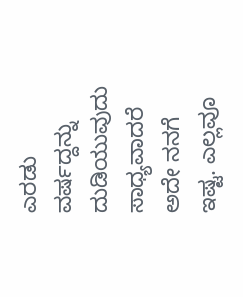ಎರಡು ವರ್ಷದ್ದನ್ನು ದುಡಿಯುವುದು ಸಾಧ್ಯವಾದರೆ ಅದೇ ನನಗೆ ಇಷ್ಟ. ಎಲ್ಲವೂ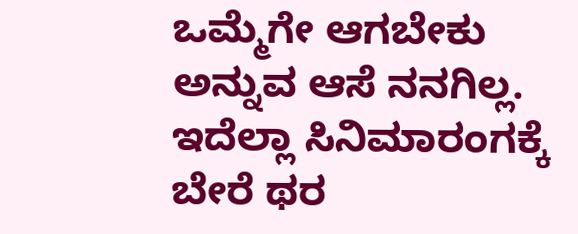ಒಮ್ಮೆಗೇ ಆಗಬೇಕು ಅನ್ನುವ ಆಸೆ ನನಗಿಲ್ಲ. ಇದೆಲ್ಲಾ ಸಿನಿಮಾರಂಗಕ್ಕೆ ಬೇರೆ ಥರ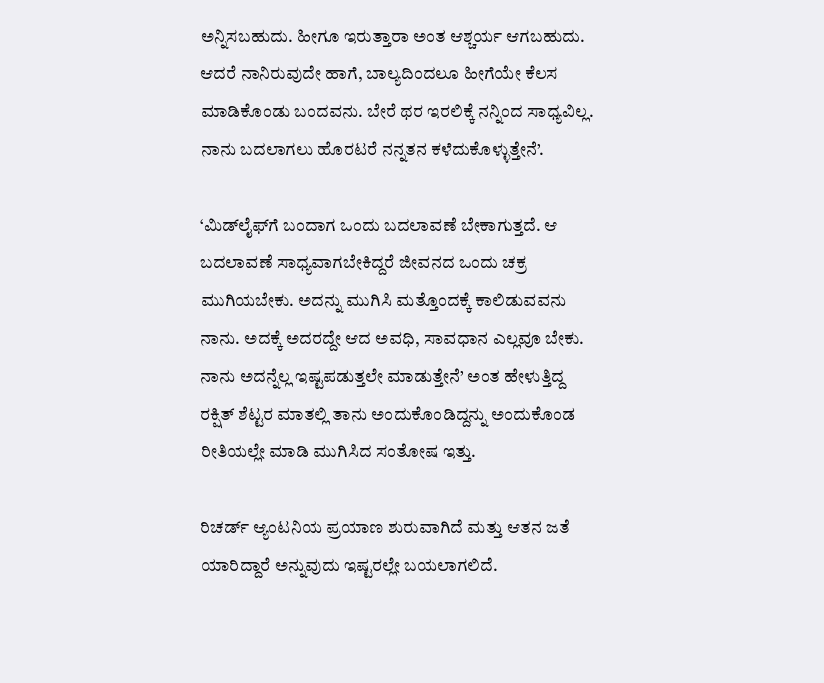ಅನ್ನಿಸಬಹುದು. ಹೀಗೂ ಇರುತ್ತಾರಾ ಅಂತ ಆಶ್ಚರ್ಯ ಆಗಬಹುದು. ಆದರೆ ನಾನಿರುವುದೇ ಹಾಗೆ, ಬಾಲ್ಯದಿಂದಲೂ ಹೀಗೆಯೇ ಕೆಲಸ ಮಾಡಿಕೊಂಡು ಬಂದವನು. ಬೇರೆ ಥರ ಇರಲಿಕ್ಕೆ ನನ್ನಿಂದ ಸಾಧ್ಯವಿಲ್ಲ. ನಾನು ಬದಲಾಗಲು ಹೊರಟರೆ ನನ್ನತನ ಕಳೆದುಕೊಳ್ಳುತ್ತೇನೆ’.

‘ಮಿಡ್‌ಲೈಫ್‌ಗೆ ಬಂದಾಗ ಒಂದು ಬದಲಾವಣೆ ಬೇಕಾಗುತ್ತದೆ. ಆ ಬದಲಾವಣೆ ಸಾಧ್ಯವಾಗಬೇಕಿದ್ದರೆ ಜೀವನದ ಒಂದು ಚಕ್ರ ಮುಗಿಯಬೇಕು. ಅದನ್ನು ಮುಗಿಸಿ ಮತ್ತೊಂದಕ್ಕೆ ಕಾಲಿಡುವವನು ನಾನು. ಅದಕ್ಕೆ ಅದರದ್ದೇ ಆದ ಅವಧಿ, ಸಾವಧಾನ ಎಲ್ಲವೂ ಬೇಕು. ನಾನು ಅದನ್ನೆಲ್ಲ ಇಷ್ಟಪಡುತ್ತಲೇ ಮಾಡುತ್ತೇನೆ’ ಅಂತ ಹೇಳುತ್ತಿದ್ದ ರಕ್ಷಿತ್ ಶೆಟ್ಟರ ಮಾತಲ್ಲಿ ತಾನು ಅಂದುಕೊಂಡಿದ್ದನ್ನು ಅಂದುಕೊಂಡ ರೀತಿಯಲ್ಲೇ ಮಾಡಿ ಮುಗಿಸಿದ ಸಂತೋಷ ಇತ್ತು.

ರಿಚರ್ಡ್ ಆ್ಯಂಟನಿಯ ಪ್ರಯಾಣ ಶುರುವಾಗಿದೆ ಮತ್ತು ಆತನ ಜತೆ ಯಾರಿದ್ದಾರೆ ಅನ್ನುವುದು ಇಷ್ಟರಲ್ಲೇ ಬಯಲಾಗಲಿದೆ.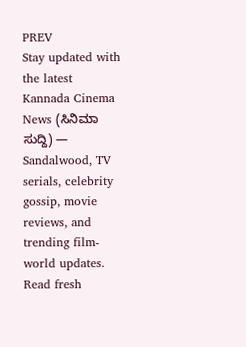PREV
Stay updated with the latest Kannada Cinema News (ಸಿನಿಮಾ ಸುದ್ದಿ) — Sandalwood, TV serials, celebrity gossip, movie reviews, and trending film-world updates. Read fresh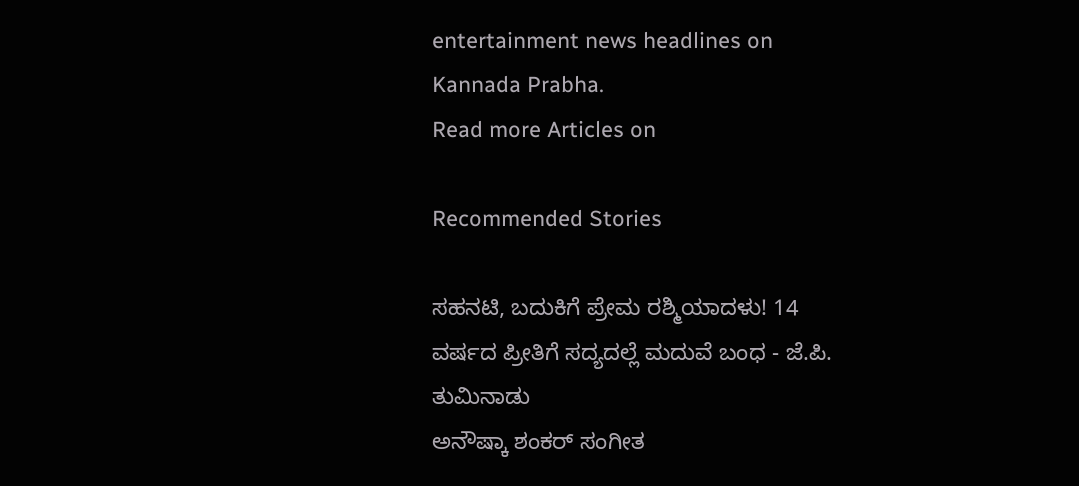entertainment news headlines on Kannada Prabha.
Read more Articles on

Recommended Stories

ಸಹನಟಿ, ಬದುಕಿಗೆ ಪ್ರೇಮ ರಶ್ಮಿಯಾದಳು! 14 ವರ್ಷದ ಪ್ರೀತಿಗೆ ಸದ್ಯದಲ್ಲೆ ಮದುವೆ ಬಂಧ - ಜೆ.ಪಿ. ತುಮಿನಾಡು
ಅನೌಷ್ಕಾ ಶಂಕರ್ ಸಂಗೀತ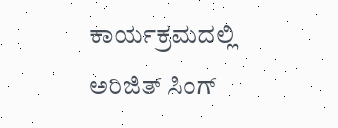ಕಾರ್ಯಕ್ರಮದಲ್ಲಿ ಅರಿಜಿತ್ ಸಿಂಗ್